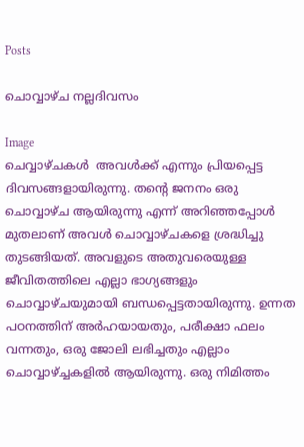Posts

ചൊവ്വാഴ്ച നല്ലദിവസം

Image
ചെവ്വാഴ്ചകൾ  അവൾക്ക് എന്നും പ്രിയപ്പെട്ട ദിവസങ്ങളായിരുന്നു. തൻ്റെ ജനനം ഒരു ചൊവ്വാഴ്ച ആയിരുന്നു എന്ന് അറിഞ്ഞപ്പോൾ മുതലാണ് അവൾ ചൊവ്വാഴ്ചകളെ ശ്രദ്ധിച്ചു തുടങ്ങിയത്. അവളുടെ അതുവരെയുള്ള ജീവിതത്തിലെ എല്ലാ ഭാഗ്യങ്ങളും ചൊവ്വാഴ്ചയുമായി ബന്ധപ്പെട്ടതായിരുന്നു. ഉന്നത പഠനത്തിന് അർഹയായതും, പരീക്ഷാ ഫലം വന്നതും, ഒരു ജോലി ലഭിച്ചതും എല്ലാം ചൊവ്വാഴ്ച്ചകളിൽ ആയിരുന്നു. ഒരു നിമിത്തം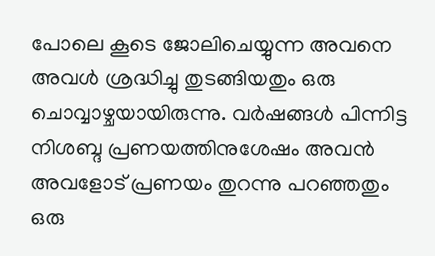പോലെ കൂടെ ജോലിചെയ്യുന്ന അവനെ അവൾ ശ്രദ്ധിച്ചു തുടങ്ങിയതും ഒരു ചൊവ്വാഴ്ചയായിരുന്നു. വർഷങ്ങൾ പിന്നിട്ട നിശബ്ദ പ്രണയത്തിനുശേഷം അവൻ അവളോട് പ്രണയം തുറന്നു പറഞ്ഞതും ഒരു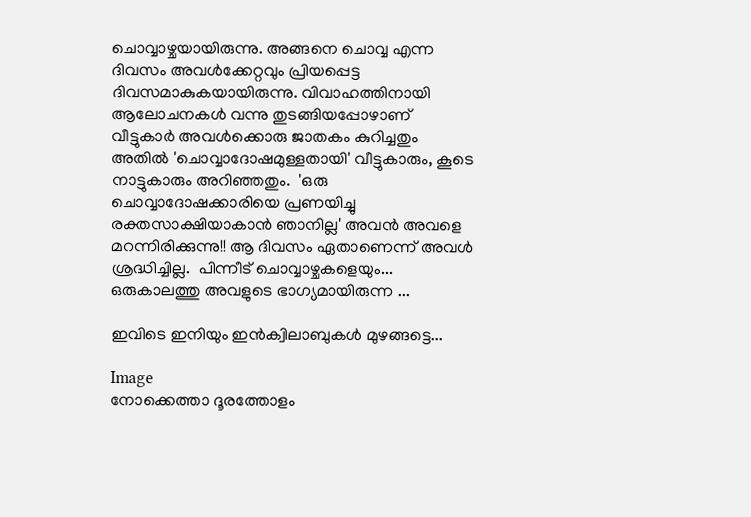ചൊവ്വാഴ്ചയായിരുന്നു. അങ്ങനെ ചൊവ്വ എന്ന ദിവസം അവൾക്കേറ്റവും പ്രിയപ്പെട്ട ദിവസമാകുകയായിരുന്നു. വിവാഹത്തിനായി ആലോചനകൾ വന്നു തുടങ്ങിയപ്പോഴാണ് വീട്ടുകാർ അവൾക്കൊരു ജാതകം കുറിച്ചതും അതിൽ 'ചൊവ്വാദോഷമുള്ളതായി' വീട്ടുകാരും, കൂടെ നാട്ടുകാരും അറിഞ്ഞതും.  'ഒരു ചൊവ്വാദോഷക്കാരിയെ പ്രണയിച്ചു രക്തസാക്ഷിയാകാൻ ഞാനില്ല' അവൻ അവളെ മറന്നിരിക്കുന്നു!! ആ ദിവസം ഏതാണെന്ന് അവൾ ശ്രദ്ധിച്ചില്ല.  പിന്നീട് ചൊവ്വാഴ്ചകളെയും... ഒരുകാലത്തു അവളുടെ ഭാഗ്യമായിരുന്ന ...

ഇവിടെ ഇനിയും ഇൻക്വിലാബുകൾ മുഴങ്ങട്ടെ...

Image
നോക്കെത്താ ദൂരത്തോളം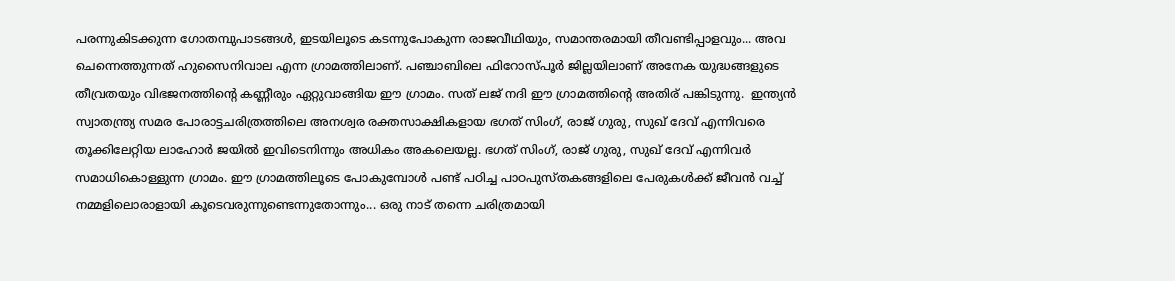പരന്നുകിടക്കുന്ന ഗോതമ്പുപാടങ്ങൾ, ഇടയിലൂടെ കടന്നുപോകുന്ന രാജവീഥിയും, സമാന്തരമായി തീവണ്ടിപ്പാളവും... അവ ചെന്നെത്തുന്നത് ഹുസൈനിവാല എന്ന ഗ്രാമത്തിലാണ്. പഞ്ചാബിലെ ഫിറോസ്‌പൂർ ജില്ലയിലാണ് അനേക യുദ്ധങ്ങളുടെ തീവ്രതയും വിഭജനത്തിന്റെ കണ്ണീരും ഏറ്റുവാങ്ങിയ ഈ ഗ്രാമം. സത് ലജ് നദി ഈ ഗ്രാമത്തിന്റെ അതിര് പങ്കിടുന്നു.  ഇന്ത്യന്‍ സ്വാതന്ത്ര്യ സമര പോരാട്ടചരിത്രത്തിലെ അനശ്വര രക്തസാക്ഷികളായ ഭഗത് സിംഗ്, രാജ് ഗുരു, സുഖ് ദേവ് എന്നിവരെ തൂക്കിലേറ്റിയ ലാഹോര്‍ ജയില്‍ ഇവിടെനിന്നും അധികം അകലെയല്ല. ഭഗത് സിംഗ്, രാജ് ഗുരു, സുഖ് ദേവ് എന്നിവർ സമാധികൊള്ളുന്ന ഗ്രാമം. ഈ ഗ്രാമത്തിലൂടെ പോകുമ്പോൾ പണ്ട് പഠിച്ച പാഠപുസ്തകങ്ങളിലെ പേരുകൾക്ക് ജീവൻ വച്ച് നമ്മളിലൊരാളായി കൂടെവരുന്നുണ്ടെന്നുതോന്നും... ഒരു നാട് തന്നെ ചരിത്രമായി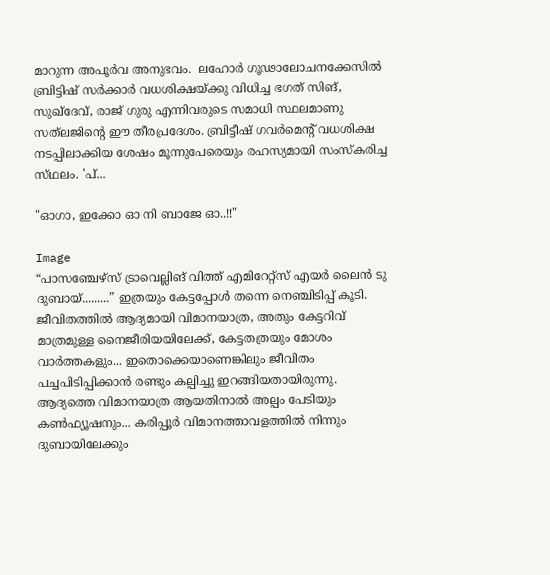മാറുന്ന അപൂർവ അനുഭവം.  ലഹോർ ഗൂഢാലോചനക്കേസിൽ ബ്രിട്ടിഷ് സർക്കാർ വധശിക്ഷയ്ക്കു വിധിച്ച ഭഗത് സിങ്, സുഖ്‌ദേവ്, രാജ് ഗുരു എന്നിവരുടെ സമാധി സ്ഥലമാണു സത്‌ലജിന്റെ ഈ തീരപ്രദേശം. ബ്രിട്ടീഷ് ഗവർമെന്റ് വധശിക്ഷ നടപ്പിലാക്കിയ ശേഷം മൂന്നുപേരെയും രഹസ്യമായി സംസ്കരിച്ച സ്‌ഥലം. 'പ്...

"ഓഗാ, ഇക്കോ ഓ നി ബാജേ ഓ..!!"

Image
“പാസഞ്ചേഴ്‌സ് ട്രാവെല്ലിങ് വിത്ത് എമിറേറ്റ്സ് എയർ ലൈൻ ടു ദുബായ്.........” ഇത്രയും കേട്ടപ്പോൾ തന്നെ നെഞ്ചിടിപ്പ് കൂടി. ജീവിതത്തിൽ ആദ്യമായി വിമാനയാത്ര, അതും കേട്ടറിവ് മാത്രമുള്ള നൈജീരിയയിലേക്ക്, കേട്ടതത്രയും മോശം വാർത്തകളും... ഇതൊക്കെയാണെങ്കിലും ജീവിതം പച്ചപിടിപ്പിക്കാൻ രണ്ടും കല്പിച്ചു ഇറങ്ങിയതായിരുന്നു. ആദ്യത്തെ വിമാനയാത്ര ആയതിനാൽ അല്പം പേടിയും കൺഫ്യൂഷനും... കരിപ്പൂർ വിമാനത്താവളത്തിൽ നിന്നും ദുബായിലേക്കും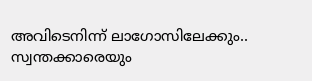അവിടെനിന്ന് ലാഗോസിലേക്കും.. സ്വന്തക്കാരെയും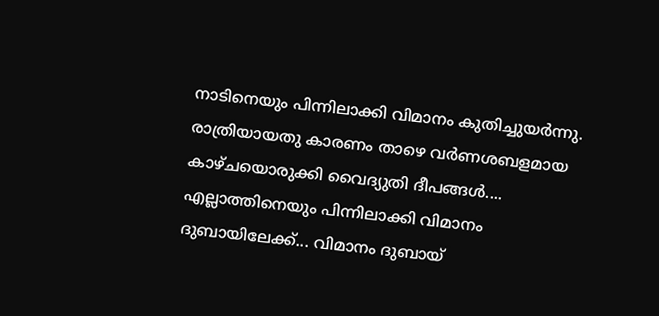നാടിനെയും പിന്നിലാക്കി വിമാനം കുതിച്ചുയർന്നു. രാത്രിയായതു കാരണം താഴെ വർണശബളമായ കാഴ്ചയൊരുക്കി വൈദ്യുതി ദീപങ്ങൾ.... എല്ലാത്തിനെയും പിന്നിലാക്കി വിമാനം ദുബായിലേക്ക്... വിമാനം ദുബായ്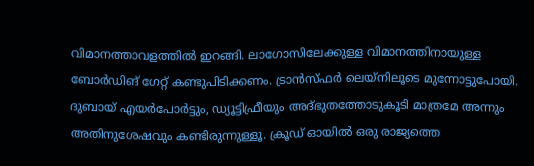വിമാനത്താവളത്തിൽ ഇറങ്ങി. ലാഗോസിലേക്കുള്ള വിമാനത്തിനായുള്ള ബോർഡിങ് ഗേറ്റ് കണ്ടുപിടിക്കണം. ട്രാൻസ്ഫർ ലെയ്‌നിലൂടെ മുന്നോട്ടുപോയി. ദുബായ് എയർപോർട്ടും, ഡ്യൂട്ടിഫ്രീയും അദ്‌ഭുതത്തോടുകൂടി മാത്രമേ അന്നും അതിനുശേഷവും കണ്ടിരുന്നുള്ളൂ. ക്രൂഡ് ഓയിൽ ഒരു രാജ്യത്തെ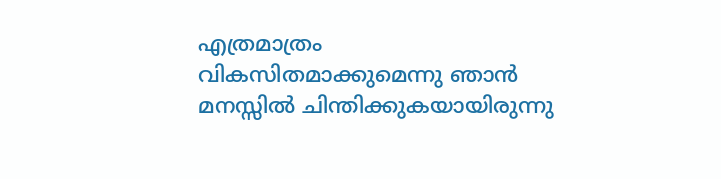എത്രമാത്രം വികസിതമാക്കുമെന്നു ഞാൻ മനസ്സിൽ ചിന്തിക്കുകയായിരുന്നു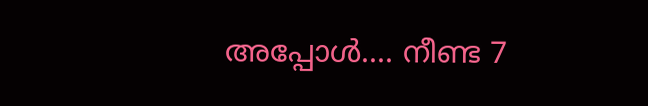അപ്പോൾ.... നീണ്ട 7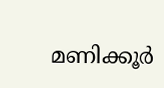മണിക്കൂർ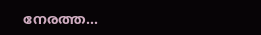നേരത്ത...